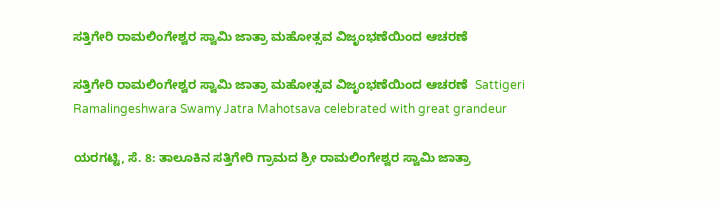ಸತ್ತಿಗೇರಿ ರಾಮಲಿಂಗೇಶ್ವರ ಸ್ವಾಮಿ ಜಾತ್ರಾ ಮಹೋತ್ಸವ ವಿಜೃಂಭಣೆಯಿಂದ ಆಚರಣೆ

ಸತ್ತಿಗೇರಿ ರಾಮಲಿಂಗೇಶ್ವರ ಸ್ವಾಮಿ ಜಾತ್ರಾ ಮಹೋತ್ಸವ ವಿಜೃಂಭಣೆಯಿಂದ ಆಚರಣೆ  Sattigeri Ramalingeshwara Swamy Jatra Mahotsava celebrated with great grandeur

ಯರಗಟ್ಟಿ, ಸೆ. 8: ತಾಲೂಕಿನ ಸತ್ತಿಗೇರಿ ಗ್ರಾಮದ ಶ್ರೀ ರಾಮಲಿಂಗೇಶ್ವರ ಸ್ವಾಮಿ ಜಾತ್ರಾ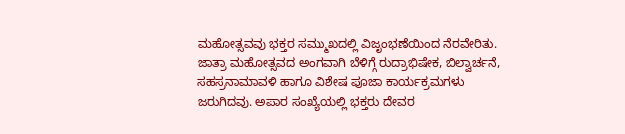ಮಹೋತ್ಸವವು ಭಕ್ತರ ಸಮ್ಮುಖದಲ್ಲಿ ವಿಜೃಂಭಣೆಯಿಂದ ನೆರವೇರಿತು.  ಜಾತ್ರಾ ಮಹೋತ್ಸವದ ಅಂಗವಾಗಿ ಬೆಳಿಗ್ಗೆ ರುದ್ರಾಭಿಷೇಕ, ಬಿಲ್ವಾರ್ಚನೆ, ಸಹಸ್ರನಾಮಾವಳಿ ಹಾಗೂ ವಿಶೇಷ ಪೂಜಾ ಕಾರ್ಯಕ್ರಮಗಳು ಜರುಗಿದವು. ಅಪಾರ ಸಂಖ್ಯೆಯಲ್ಲಿ ಭಕ್ತರು ದೇವರ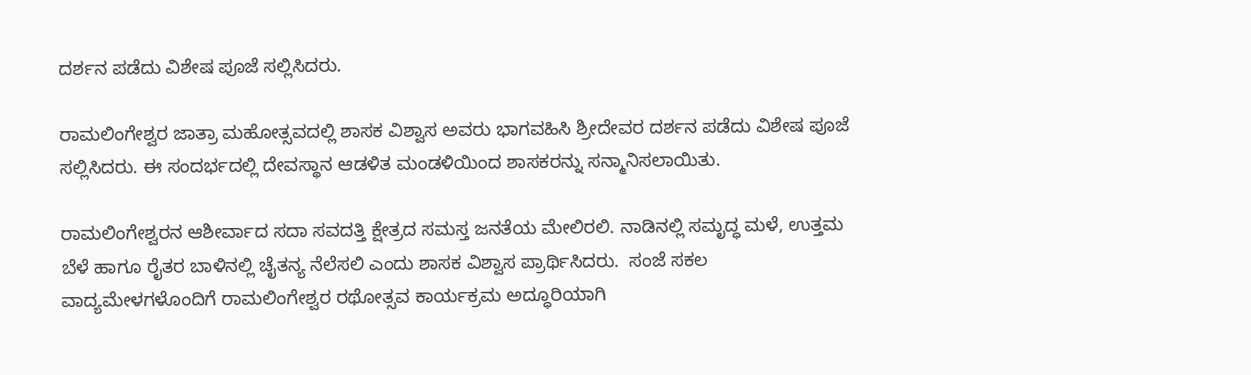ದರ್ಶನ ಪಡೆದು ವಿಶೇಷ ಪೂಜೆ ಸಲ್ಲಿಸಿದರು.

ರಾಮಲಿಂಗೇಶ್ವರ ಜಾತ್ರಾ ಮಹೋತ್ಸವದಲ್ಲಿ ಶಾಸಕ ವಿಶ್ವಾಸ ಅವರು ಭಾಗವಹಿಸಿ ಶ್ರೀದೇವರ ದರ್ಶನ ಪಡೆದು ವಿಶೇಷ ಪೂಜೆ ಸಲ್ಲಿಸಿದರು. ಈ ಸಂದರ್ಭದಲ್ಲಿ ದೇವಸ್ಥಾನ ಆಡಳಿತ ಮಂಡಳಿಯಿಂದ ಶಾಸಕರನ್ನು ಸನ್ಮಾನಿಸಲಾಯಿತು.

ರಾಮಲಿಂಗೇಶ್ವರನ ಆಶೀರ್ವಾದ ಸದಾ ಸವದತ್ತಿ ಕ್ಷೇತ್ರದ ಸಮಸ್ತ ಜನತೆಯ ಮೇಲಿರಲಿ. ನಾಡಿನಲ್ಲಿ ಸಮೃದ್ಧ ಮಳೆ, ಉತ್ತಮ ಬೆಳೆ ಹಾಗೂ ರೈತರ ಬಾಳಿನಲ್ಲಿ ಚೈತನ್ಯ ನೆಲೆಸಲಿ ಎಂದು ಶಾಸಕ ವಿಶ್ವಾಸ ಪ್ರಾರ್ಥಿಸಿದರು.  ಸಂಜೆ ಸಕಲ ವಾದ್ಯಮೇಳಗಳೊಂದಿಗೆ ರಾಮಲಿಂಗೇಶ್ವರ ರಥೋತ್ಸವ ಕಾರ್ಯಕ್ರಮ ಅದ್ಧೂರಿಯಾಗಿ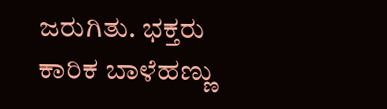ಜರುಗಿತು. ಭಕ್ತರು ಕಾರಿಕ ಬಾಳೆಹಣ್ಣು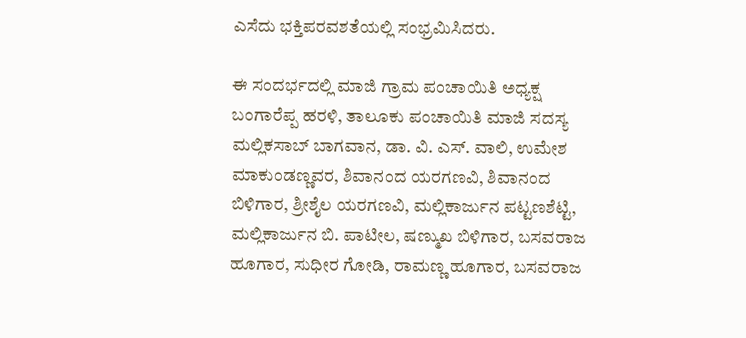ಎಸೆದು ಭಕ್ತಿಪರವಶತೆಯಲ್ಲಿ ಸಂಭ್ರಮಿಸಿದರು.

ಈ ಸಂದರ್ಭದಲ್ಲಿ ಮಾಜಿ ಗ್ರಾಮ ಪಂಚಾಯಿತಿ ಅಧ್ಯಕ್ಷ ಬಂಗಾರೆಪ್ಪ ಹರಳಿ, ತಾಲೂಕು ಪಂಚಾಯಿತಿ ಮಾಜಿ ಸದಸ್ಯ ಮಲ್ಲಿಕಸಾಬ್ ಬಾಗವಾನ, ಡಾ. ವಿ. ಎಸ್‌. ವಾಲಿ, ಉಮೇಶ ಮಾಕುಂಡಣ್ಣವರ, ಶಿವಾನಂದ ಯರಗಣವಿ, ಶಿವಾನಂದ ಬಿಳಿಗಾರ, ಶ್ರೀಶೈಲ ಯರಗಣವಿ, ಮಲ್ಲಿಕಾರ್ಜುನ ಪಟ್ಟಣಶೆಟ್ಟಿ, ಮಲ್ಲಿಕಾರ್ಜುನ ಬಿ. ಪಾಟೀಲ, ಷಣ್ಮುಖ ಬಿಳಿಗಾರ, ಬಸವರಾಜ ಹೂಗಾರ, ಸುಧೀರ ಗೋಡಿ, ರಾಮಣ್ಣ ಹೂಗಾರ, ಬಸವರಾಜ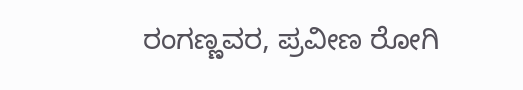ರಂಗಣ್ಣವರ, ಪ್ರವೀಣ ರೋಗಿ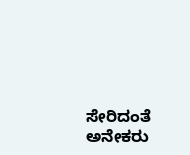ಸೇರಿದಂತೆ ಅನೇಕರು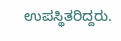ಉಪಸ್ಥಿತರಿದ್ದರು.